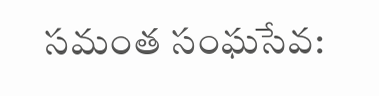సమంత సంఘసేవ: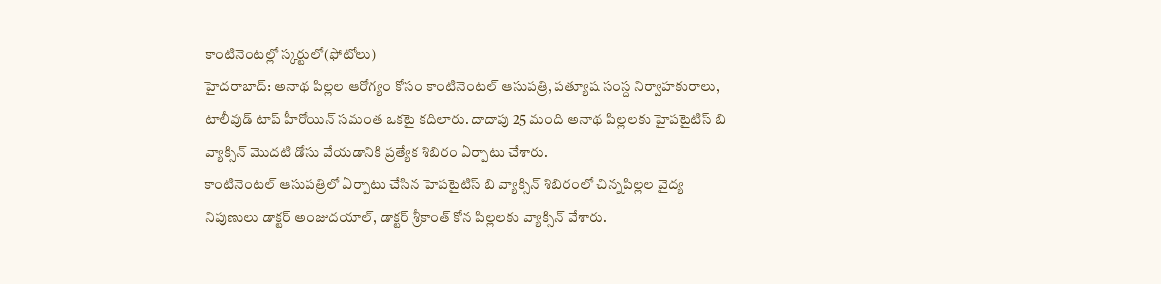కాంటినెంటల్లో స్కర్టులో(ఫోటోలు)
హైదరాబాద్: అనాథ పిల్లల ఆరోగ్యం కోసం కాంటినెంటల్ ఆసుపత్రి, పత్యూష సంస్ద నిర్వాహకురాలు, టాలీవుడ్ టాప్ హీరోయిన్ సమంత ఒకటై కదిలారు. దాదాపు 25 మంది అనాథ పిల్లలకు హైపటైటిస్ బి వ్యాక్సిన్ మొదటి డోసు వేయడానికి ప్రత్యేక శిబిరం ఏర్పాటు చేశారు.
కాంటినెంటల్ ఆసుపత్రిలో ఏర్పాటు చేసిన హెపటైటిస్ బి వ్యాక్సిన్ శిబిరంలో చిన్నపిల్లల వైద్య నిపుణులు డాక్టర్ అంజుదయాల్, డాక్టర్ శ్రీకాంత్ కోన పిల్లలకు వ్యాక్సిన్ వేశారు.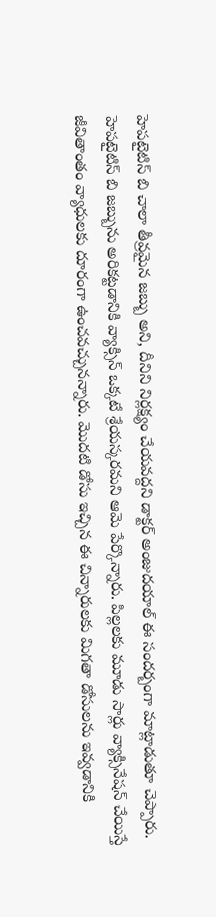హెపటైటిస్ బి చాలా తీవ్రమైన జబ్బు అని, దీనిని నిర్లక్ష్యం చేయవద్దని డాక్టర్ అంజుదయాల్ ఈ సందర్బంగా మాట్లాడుతూ చెప్పారు.
హెపటైటిస్ బి జబ్బును అరికట్టడానికి వ్యాక్సిన్ ఒక్కటే శ్రేయస్కరమని ఆమె పేర్కొన్నారు. పిల్లలకు మూడు సార్లు వ్యాక్సినేషన్ చేయిస్తే జీవితాంతం వ్యాధులకు దూరంగా ఉంచవచ్చునన్నారు. మొదటి డోసు ఇచ్చిన ఈ చిన్నారులకు మిగతా డోసులను ఇవ్వడానికి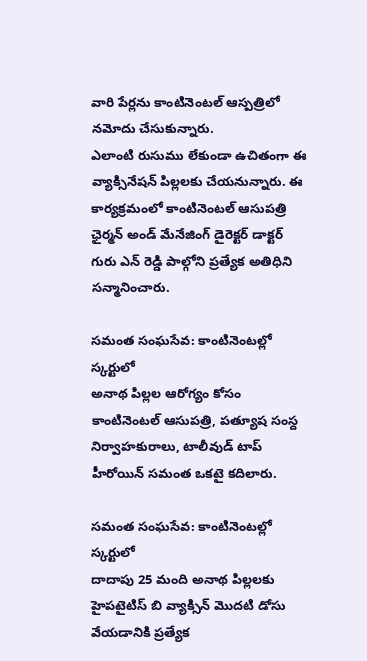వారి పేర్లను కాంటినెంటల్ ఆస్పత్రిలో నమోదు చేసుకున్నారు.
ఎలాంటి రుసుము లేకుండా ఉచితంగా ఈ వ్యాక్సినేషన్ పిల్లలకు చేయనున్నారు. ఈ కార్యక్రమంలో కాంటినెంటల్ ఆసుపత్రి ఛైర్మన్ అండ్ మేనేజింగ్ డైరెక్టర్ డాక్టర్ గురు ఎన్ రెడ్డి పాల్గోని ప్రత్యేక అతిధిని సన్మానించారు.

సమంత సంఘసేవ: కాంటినెంటల్లో స్కర్టులో
అనాథ పిల్లల ఆరోగ్యం కోసం కాంటినెంటల్ ఆసుపత్రి, పత్యూష సంస్ద నిర్వాహకురాలు, టాలీవుడ్ టాప్ హీరోయిన్ సమంత ఒకటై కదిలారు.

సమంత సంఘసేవ: కాంటినెంటల్లో స్కర్టులో
దాదాపు 25 మంది అనాథ పిల్లలకు హైపటైటిస్ బి వ్యాక్సిన్ మొదటి డోసు వేయడానికి ప్రత్యేక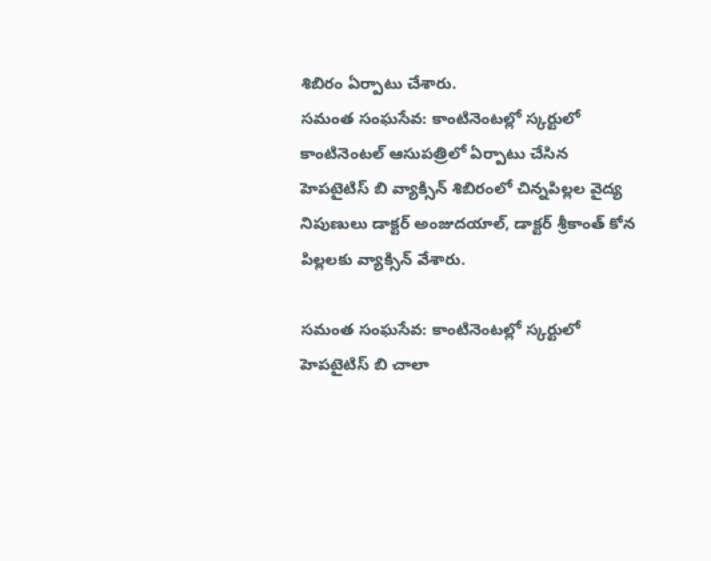శిబిరం ఏర్పాటు చేశారు.
సమంత సంఘసేవ: కాంటినెంటల్లో స్కర్టులో
కాంటినెంటల్ ఆసుపత్రిలో ఏర్పాటు చేసిన హెపటైటిస్ బి వ్యాక్సిన్ శిబిరంలో చిన్నపిల్లల వైద్య నిపుణులు డాక్టర్ అంజుదయాల్, డాక్టర్ శ్రీకాంత్ కోన పిల్లలకు వ్యాక్సిన్ వేశారు.

సమంత సంఘసేవ: కాంటినెంటల్లో స్కర్టులో
హెపటైటిస్ బి చాలా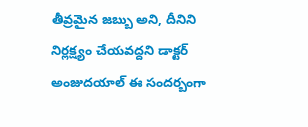తీవ్రమైన జబ్బు అని, దీనిని నిర్లక్ష్యం చేయవద్దని డాక్టర్ అంజుదయాల్ ఈ సందర్బంగా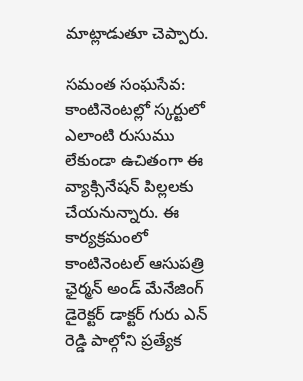మాట్లాడుతూ చెప్పారు.

సమంత సంఘసేవ: కాంటినెంటల్లో స్కర్టులో
ఎలాంటి రుసుము లేకుండా ఉచితంగా ఈ వ్యాక్సినేషన్ పిల్లలకు చేయనున్నారు. ఈ కార్యక్రమంలో కాంటినెంటల్ ఆసుపత్రి ఛైర్మన్ అండ్ మేనేజింగ్ డైరెక్టర్ డాక్టర్ గురు ఎన్ రెడ్డి పాల్గోని ప్రత్యేక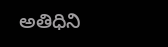అతిధిని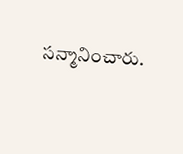సన్మానించారు.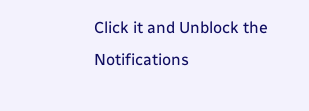Click it and Unblock the Notifications